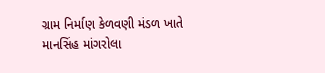ગ્રામ નિર્માણ કેળવણી મંડળ ખાતે માનસિંહ માંગરોલા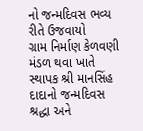નો જન્મદિવસ ભવ્ય રીતે ઉજવાયો
ગ્રામ નિર્માણ કેળવણી મંડળ થવા ખાતે સ્થાપક શ્રી માનસિંહ દાદાનો જન્મદિવસ શ્રદ્ધા અને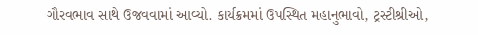ગૌરવભાવ સાથે ઉજવવામાં આવ્યો. કાર્યક્રમમાં ઉપસ્થિત મહાનુભાવો, ટ્રસ્ટીશ્રીઓ,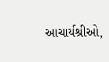આચાર્યશ્રીઓ,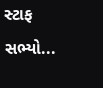સ્ટાફ સભ્યો...